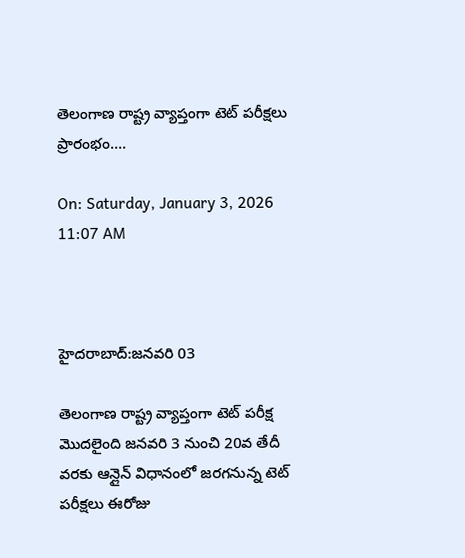తెలంగాణ రాష్ట్ర వ్యాప్తంగా టెట్ పరీక్షలు ప్రారంభం….

On: Saturday, January 3, 2026 11:07 AM



హైదరాబాద్‌:జనవరి 03

తెలంగాణ రాష్ట్ర వ్యాప్తంగా టెట్ పరీక్ష మొదలైంది జనవరి 3 నుంచి 20వ తేదీ వరకు ఆన్లైన్ విధానంలో జరగనున్న టెట్ పరీక్షలు ఈరోజు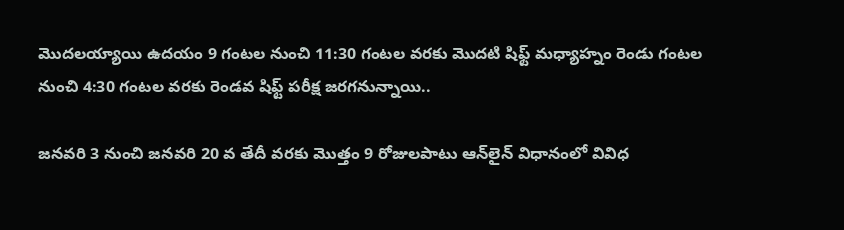మొదలయ్యాయి ఉదయం 9 గంటల నుంచి 11:30 గంటల వరకు మొదటి షిఫ్ట్ మధ్యాహ్నం రెండు గంటల నుంచి 4:30 గంటల వరకు రెండవ షిఫ్ట్ పరీక్ష జరగనున్నాయి..

జనవరి 3 నుంచి జనవరి 20 వ తేదీ వరకు మొత్తం 9 రోజులపాటు ఆన్‌లైన్‌ విధానంలో వివిధ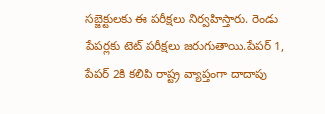సబ్జెక్టులకు ఈ పరీక్షలు నిర్వహిస్తారు. రెండు పేపర్లకు టెట్ పరీక్షలు జరుగుతాయి.పేపర్‌ 1, పేపర్‌ 2కి కలిపి రాష్ట్ర వ్యాప్తంగా దాదాపు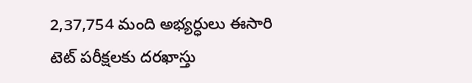2,37,754 మంది అభ్యర్ధులు ఈసారి టెట్‌ పరీక్షలకు దరఖాస్తు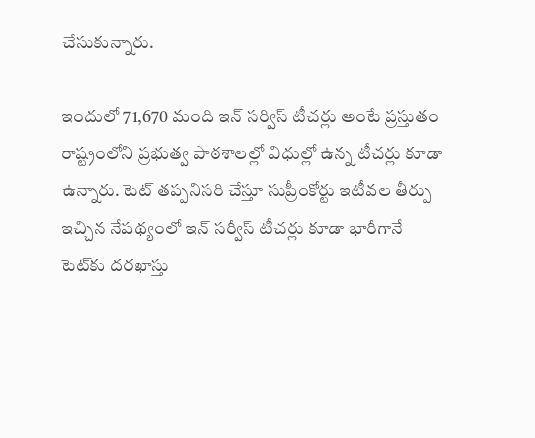చేసుకున్నారు.

ఇందులో 71,670 మంది ఇన్‌ సర్విస్‌ టీచర్లు అంటే ప్రస్తుతం రాష్ట్రంలోని ప్రభుత్వ పాఠశాలల్లో విధుల్లో ఉన్న టీచర్లు కూడా ఉన్నారు. టెట్‌ తప్పనిసరి చేస్తూ సుప్రీంకోర్టు ఇటీవల తీర్పు ఇచ్చిన నేపథ్యంలో ఇన్‌ సర్వీస్‌ టీచర్లు కూడా భారీగానే టెట్‌కు దరఖాస్తు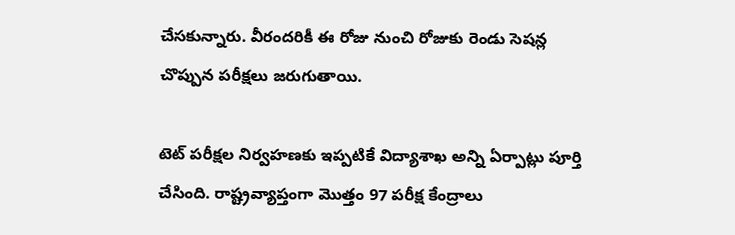చేసకున్నారు. వీరందరికీ ఈ రోజు నుంచి రోజుకు రెండు సెషన్ల చొప్పున పరీక్షలు జరుగుతాయి.

టెట్‌ పరీక్షల నిర్వహణకు ఇప్పటికే విద్యాశాఖ అన్ని ఏర్పాట్లు పూర్తి చేసింది. రాష్ట్రవ్యాప్తంగా మొత్తం 97 పరీక్ష కేంద్రాలు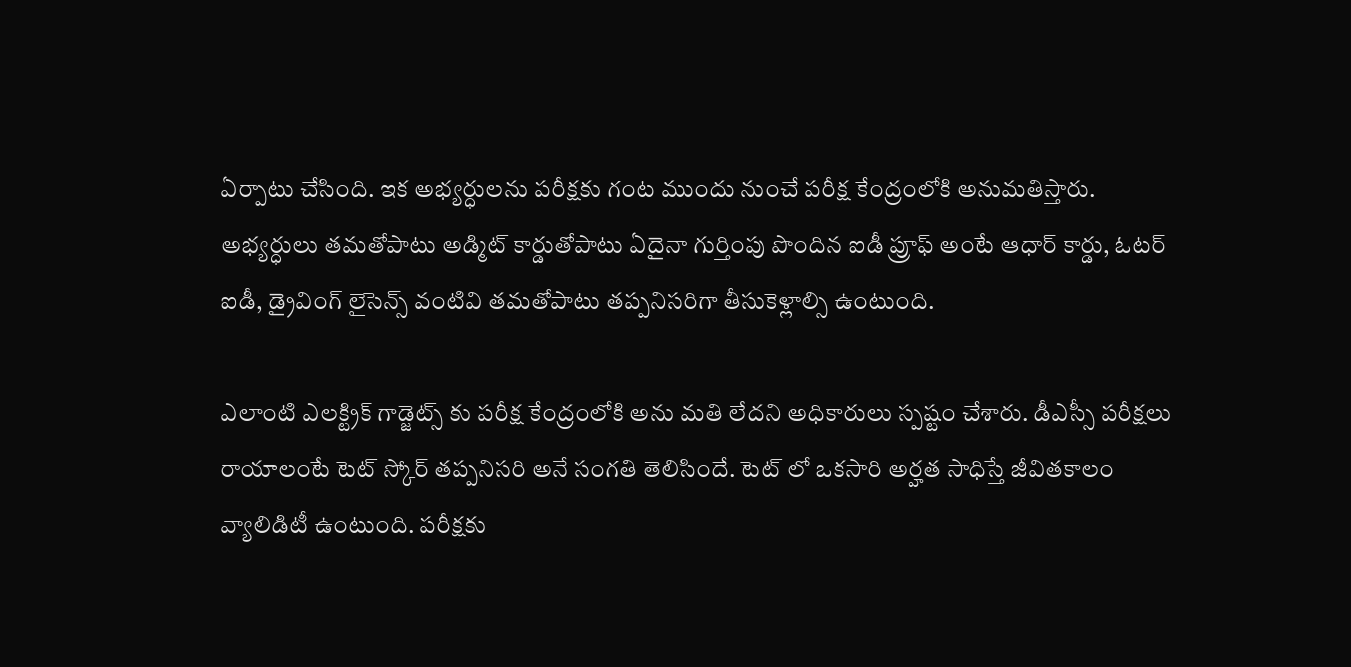ఏర్పాటు చేసింది. ఇక అభ్యర్ధులను పరీక్షకు గంట ముందు నుంచే పరీక్ష కేంద్రంలోకి అనుమతిస్తారు. అభ్యర్ధులు తమతోపాటు అడ్మిట్‌ కార్డుతోపాటు ఏదైనా గుర్తింపు పొందిన ఐడీ ప్రూఫ్‌ అంటే ఆధార్‌ కార్డు, ఓటర్‌ ఐడీ, డ్రైవింగ్‌ లైసెన్స్‌ వంటివి తమతోపాటు తప్పనిసరిగా తీసుకెళ్లాల్సి ఉంటుంది.

ఎలాంటి ఎలక్ట్రిక్‌ గాడ్జెట్స్‌ కు పరీక్ష కేంద్రంలోకి అను మతి లేదని అధికారులు స్పష్టం చేశారు. డీఎస్సీ పరీక్షలు రాయాలంటే టెట్ స్కోర్ తప్పనిసరి అనే సంగతి తెలిసిందే. టెట్ లో ఒకసారి అర్హత సాధిస్తే జీవితకాలం వ్యాలిడిటీ ఉంటుంది. పరీక్షకు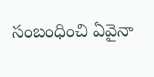సంబంధించి ఏవైనా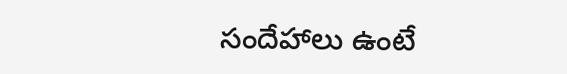సందేహాలు ఉంటే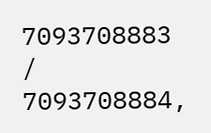7093708883 / 7093708884,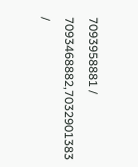7093958881 / 7093468882,7032901383 /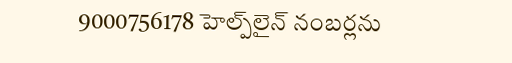9000756178 హెల్ప్‌లైన్ నంబర్లను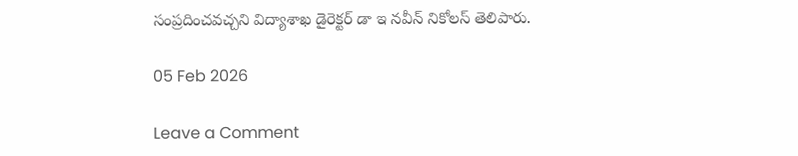సంప్రదించవచ్చని విద్యాశాఖ డైరెక్టర్ డా ఇ నవీన్ నికోలస్ తెలిపారు.

05 Feb 2026

Leave a Comment